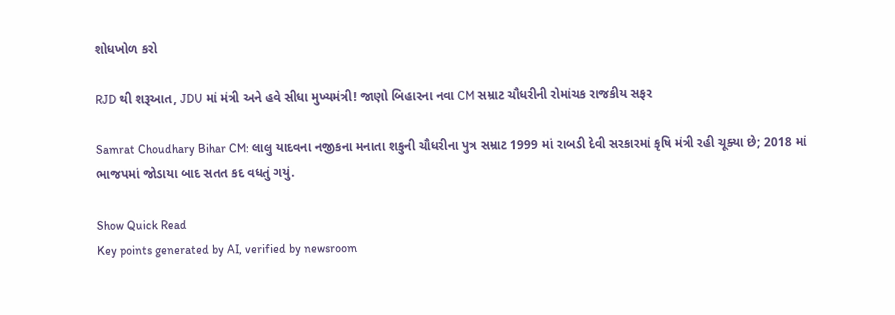શોધખોળ કરો

RJD થી શરૂઆત, JDU માં મંત્રી અને હવે સીધા મુખ્યમંત્રી! જાણો બિહારના નવા CM સમ્રાટ ચૌધરીની રોમાંચક રાજકીય સફર

Samrat Choudhary Bihar CM: લાલુ યાદવના નજીકના મનાતા શકુની ચૌધરીના પુત્ર સમ્રાટ 1999 માં રાબડી દેવી સરકારમાં કૃષિ મંત્રી રહી ચૂક્યા છે; 2018 માં ભાજપમાં જોડાયા બાદ સતત કદ વધતું ગયું.

Show Quick Read
Key points generated by AI, verified by newsroom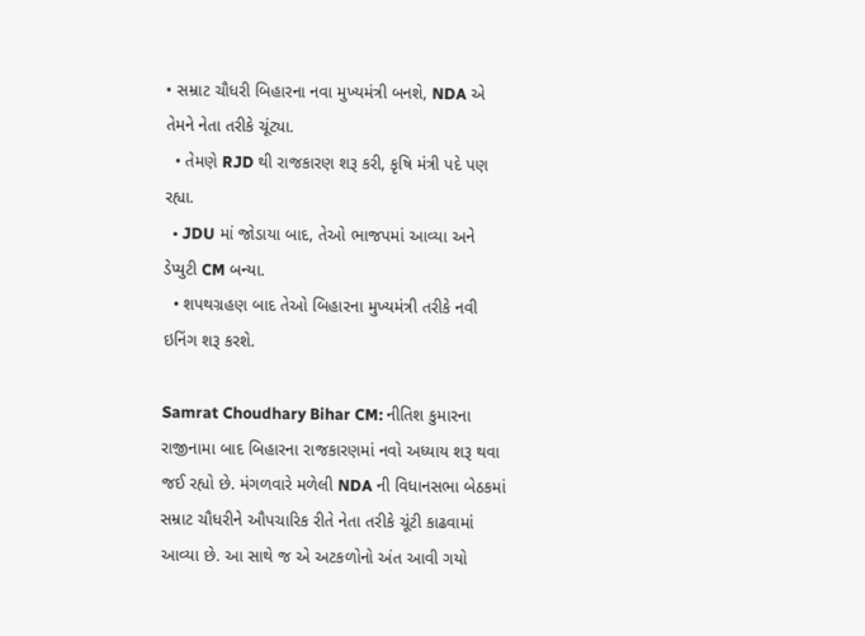• સમ્રાટ ચૌધરી બિહારના નવા મુખ્યમંત્રી બનશે, NDA એ તેમને નેતા તરીકે ચૂંટ્યા.
  • તેમણે RJD થી રાજકારણ શરૂ કરી, કૃષિ મંત્રી પદે પણ રહ્યા.
  • JDU માં જોડાયા બાદ, તેઓ ભાજપમાં આવ્યા અને ડેપ્યુટી CM બન્યા.
  • શપથગ્રહણ બાદ તેઓ બિહારના મુખ્યમંત્રી તરીકે નવી ઇનિંગ શરૂ કરશે.

Samrat Choudhary Bihar CM: નીતિશ કુમારના રાજીનામા બાદ બિહારના રાજકારણમાં નવો અધ્યાય શરૂ થવા જઈ રહ્યો છે. મંગળવારે મળેલી NDA ની વિધાનસભા બેઠકમાં સમ્રાટ ચૌધરીને ઔપચારિક રીતે નેતા તરીકે ચૂંટી કાઢવામાં આવ્યા છે. આ સાથે જ એ અટકળોનો અંત આવી ગયો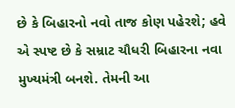છે કે બિહારનો નવો તાજ કોણ પહેરશે; હવે એ સ્પષ્ટ છે કે સમ્રાટ ચૌધરી બિહારના નવા મુખ્યમંત્રી બનશે. તેમની આ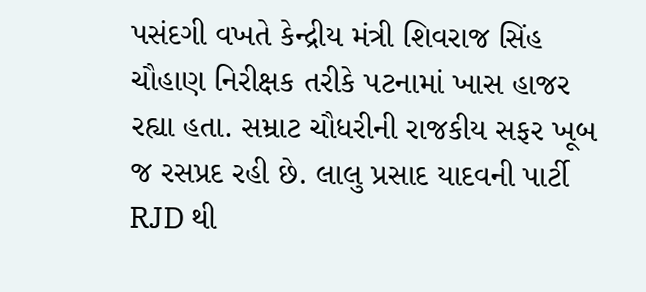પસંદગી વખતે કેન્દ્રીય મંત્રી શિવરાજ સિંહ ચૌહાણ નિરીક્ષક તરીકે પટનામાં ખાસ હાજર રહ્યા હતા. સમ્રાટ ચૌધરીની રાજકીય સફર ખૂબ જ રસપ્રદ રહી છે. લાલુ પ્રસાદ યાદવની પાર્ટી RJD થી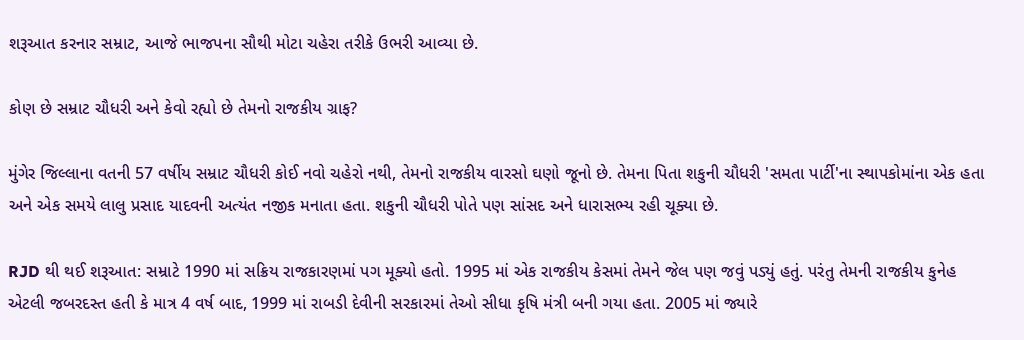શરૂઆત કરનાર સમ્રાટ, આજે ભાજપના સૌથી મોટા ચહેરા તરીકે ઉભરી આવ્યા છે.

કોણ છે સમ્રાટ ચૌધરી અને કેવો રહ્યો છે તેમનો રાજકીય ગ્રાફ?

મુંગેર જિલ્લાના વતની 57 વર્ષીય સમ્રાટ ચૌધરી કોઈ નવો ચહેરો નથી, તેમનો રાજકીય વારસો ઘણો જૂનો છે. તેમના પિતા શકુની ચૌધરી 'સમતા પાર્ટી'ના સ્થાપકોમાંના એક હતા અને એક સમયે લાલુ પ્રસાદ યાદવની અત્યંત નજીક મનાતા હતા. શકુની ચૌધરી પોતે પણ સાંસદ અને ધારાસભ્ય રહી ચૂક્યા છે.

RJD થી થઈ શરૂઆત: સમ્રાટે 1990 માં સક્રિય રાજકારણમાં પગ મૂક્યો હતો. 1995 માં એક રાજકીય કેસમાં તેમને જેલ પણ જવું પડ્યું હતું. પરંતુ તેમની રાજકીય કુનેહ એટલી જબરદસ્ત હતી કે માત્ર 4 વર્ષ બાદ, 1999 માં રાબડી દેવીની સરકારમાં તેઓ સીધા કૃષિ મંત્રી બની ગયા હતા. 2005 માં જ્યારે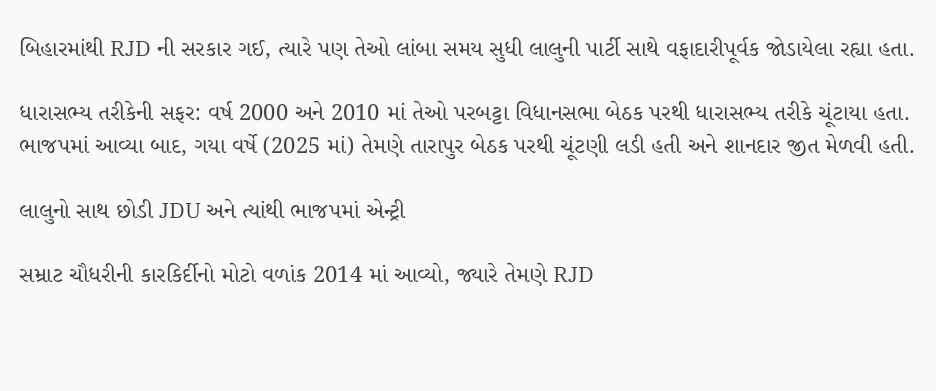બિહારમાંથી RJD ની સરકાર ગઈ, ત્યારે પણ તેઓ લાંબા સમય સુધી લાલુની પાર્ટી સાથે વફાદારીપૂર્વક જોડાયેલા રહ્યા હતા.

ધારાસભ્ય તરીકેની સફર: વર્ષ 2000 અને 2010 માં તેઓ પરબટ્ટા વિધાનસભા બેઠક પરથી ધારાસભ્ય તરીકે ચૂંટાયા હતા. ભાજપમાં આવ્યા બાદ, ગયા વર્ષે (2025 માં) તેમણે તારાપુર બેઠક પરથી ચૂંટણી લડી હતી અને શાનદાર જીત મેળવી હતી.

લાલુનો સાથ છોડી JDU અને ત્યાંથી ભાજપમાં એન્ટ્રી

સમ્રાટ ચૌધરીની કારકિર્દીનો મોટો વળાંક 2014 માં આવ્યો, જ્યારે તેમણે RJD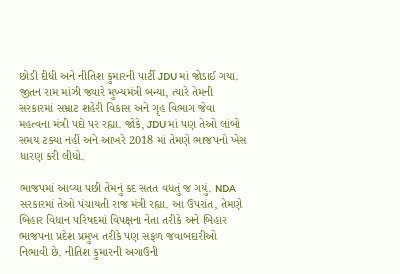છોડી દીધી અને નીતિશ કુમારની પાર્ટી JDU માં જોડાઈ ગયા. જીતન રામ માંઝી જ્યારે મુખ્યમંત્રી બન્યા, ત્યારે તેમની સરકારમાં સમ્રાટ શહેરી વિકાસ અને ગૃહ વિભાગ જેવા મહત્વના મંત્રી પદો પર રહ્યા. જોકે, JDU માં પણ તેઓ લાંબો સમય ટક્યા નહીં અને આખરે 2018 માં તેમણે ભાજપનો ખેસ ધારણ કરી લીધો.

ભાજપમાં આવ્યા પછી તેમનું કદ સતત વધતું જ ગયું. NDA સરકારમાં તેઓ પંચાયતી રાજ મંત્રી રહ્યા. આ ઉપરાંત, તેમણે બિહાર વિધાન પરિષદમાં વિપક્ષના નેતા તરીકે અને બિહાર ભાજપના પ્રદેશ પ્રમુખ તરીકે પણ સફળ જવાબદારીઓ નિભાવી છે. નીતિશ કુમારની અગાઉની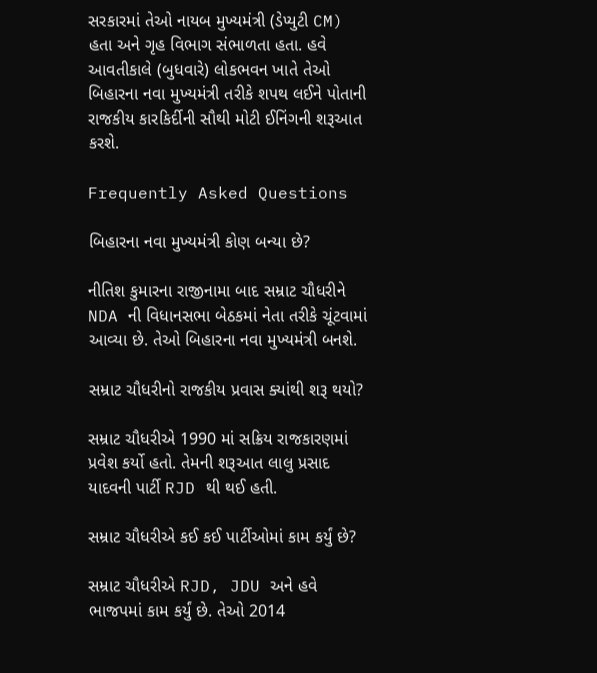સરકારમાં તેઓ નાયબ મુખ્યમંત્રી (ડેપ્યુટી CM) હતા અને ગૃહ વિભાગ સંભાળતા હતા. હવે આવતીકાલે (બુધવારે) લોકભવન ખાતે તેઓ બિહારના નવા મુખ્યમંત્રી તરીકે શપથ લઈને પોતાની રાજકીય કારકિર્દીની સૌથી મોટી ઈનિંગની શરૂઆત કરશે.

Frequently Asked Questions

બિહારના નવા મુખ્યમંત્રી કોણ બન્યા છે?

નીતિશ કુમારના રાજીનામા બાદ સમ્રાટ ચૌધરીને NDA ની વિધાનસભા બેઠકમાં નેતા તરીકે ચૂંટવામાં આવ્યા છે. તેઓ બિહારના નવા મુખ્યમંત્રી બનશે.

સમ્રાટ ચૌધરીનો રાજકીય પ્રવાસ ક્યાંથી શરૂ થયો?

સમ્રાટ ચૌધરીએ 1990 માં સક્રિય રાજકારણમાં પ્રવેશ કર્યો હતો. તેમની શરૂઆત લાલુ પ્રસાદ યાદવની પાર્ટી RJD થી થઈ હતી.

સમ્રાટ ચૌધરીએ કઈ કઈ પાર્ટીઓમાં કામ કર્યું છે?

સમ્રાટ ચૌધરીએ RJD, JDU અને હવે ભાજપમાં કામ કર્યું છે. તેઓ 2014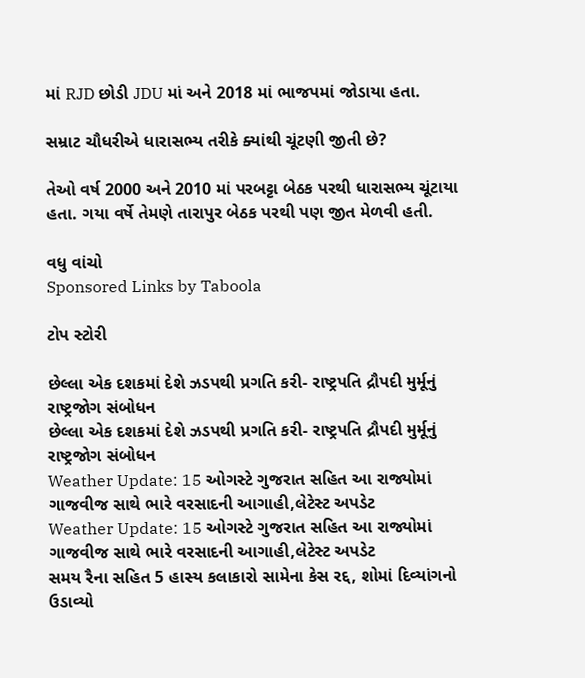માં RJD છોડી JDU માં અને 2018 માં ભાજપમાં જોડાયા હતા.

સમ્રાટ ચૌધરીએ ધારાસભ્ય તરીકે ક્યાંથી ચૂંટણી જીતી છે?

તેઓ વર્ષ 2000 અને 2010 માં પરબટ્ટા બેઠક પરથી ધારાસભ્ય ચૂંટાયા હતા. ગયા વર્ષે તેમણે તારાપુર બેઠક પરથી પણ જીત મેળવી હતી.

વધુ વાંચો
Sponsored Links by Taboola

ટોપ સ્ટોરી

છેલ્લા એક દશકમાં દેશે ઝડપથી પ્રગતિ કરી- રાષ્ટ્રપતિ દ્રૌપદી મુર્મૂનું રાષ્ટ્રજોગ સંબોધન
છેલ્લા એક દશકમાં દેશે ઝડપથી પ્રગતિ કરી- રાષ્ટ્રપતિ દ્રૌપદી મુર્મૂનું રાષ્ટ્રજોગ સંબોધન
Weather Update: 15 ઓગસ્ટે ગુજરાત સહિત આ રાજ્યોમાં ગાજવીજ સાથે ભારે વરસાદની આગાહી,લેટેસ્ટ અપડેટ
Weather Update: 15 ઓગસ્ટે ગુજરાત સહિત આ રાજ્યોમાં ગાજવીજ સાથે ભારે વરસાદની આગાહી,લેટેસ્ટ અપડેટ
સમય રૈના સહિત 5 હાસ્ય કલાકારો સામેના કેસ રદ્દ, શોમાં દિવ્યાંગનો ઉડાવ્યો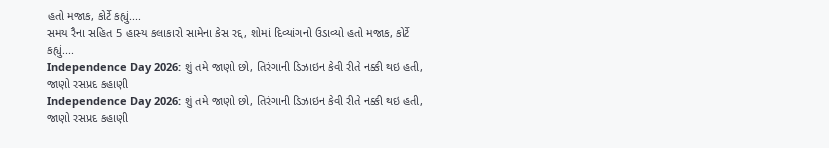હતો મજાક, કોર્ટે કહ્યું....
સમય રૈના સહિત 5 હાસ્ય કલાકારો સામેના કેસ રદ્દ, શોમાં દિવ્યાંગનો ઉડાવ્યો હતો મજાક, કોર્ટે કહ્યું....
Independence Day 2026: શું તમે જાણો છો, તિરંગાની ડિઝાઇન કેવી રીતે નક્કી થઇ હતી, જાણો રસપ્રદ કહાણી
Independence Day 2026: શું તમે જાણો છો, તિરંગાની ડિઝાઇન કેવી રીતે નક્કી થઇ હતી, જાણો રસપ્રદ કહાણી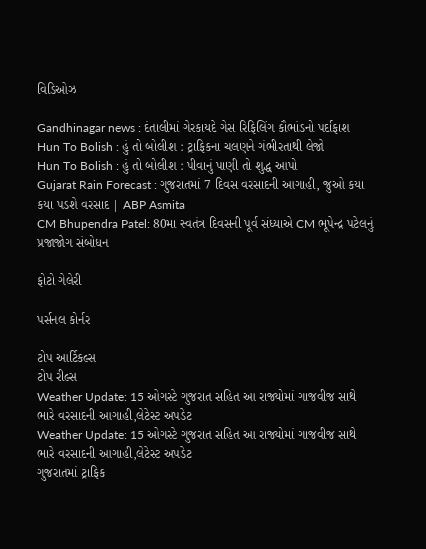વિડિઓઝ

Gandhinagar news : દંતાલીમાં ગેરકાયદે ગેસ રિફિલિંગ કૌભાંડનો પર્દાફાશ
Hun To Bolish : હું તો બોલીશ : ટ્રાફિકના ચલણને ગંભીરતાથી લેજો
Hun To Bolish : હું તો બોલીશ : પીવાનું પાણી તો શુદ્ધ આપો
Gujarat Rain Forecast : ગુજરાતમાં 7 દિવસ વરસાદની આગાહી, જુઓ કયા કયા પડશે વરસાદ | ABP Asmita
CM Bhupendra Patel: 80મા સ્વતંત્ર દિવસની પૂર્વ સંધ્યાએ CM ભૂપેન્દ્ર પટેલનું પ્રજાજોગ સંબોધન

ફોટો ગેલેરી

પર્સનલ કોર્નર

ટોપ આર્ટિકલ્સ
ટોપ રીલ્સ
Weather Update: 15 ઓગસ્ટે ગુજરાત સહિત આ રાજ્યોમાં ગાજવીજ સાથે ભારે વરસાદની આગાહી,લેટેસ્ટ અપડેટ
Weather Update: 15 ઓગસ્ટે ગુજરાત સહિત આ રાજ્યોમાં ગાજવીજ સાથે ભારે વરસાદની આગાહી,લેટેસ્ટ અપડેટ
ગુજરાતમાં ટ્રાફિક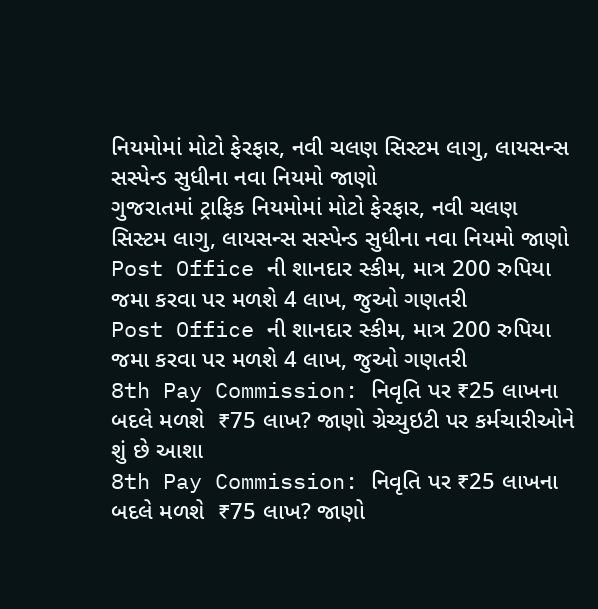નિયમોમાં મોટો ફેરફાર, નવી ચલણ સિસ્ટમ લાગુ, લાયસન્સ સસ્પેન્ડ સુધીના નવા નિયમો જાણો
ગુજરાતમાં ટ્રાફિક નિયમોમાં મોટો ફેરફાર, નવી ચલણ સિસ્ટમ લાગુ, લાયસન્સ સસ્પેન્ડ સુધીના નવા નિયમો જાણો
Post Office ની શાનદાર સ્કીમ, માત્ર 200 રુપિયા જમા કરવા પર મળશે 4 લાખ, જુઓ ગણતરી
Post Office ની શાનદાર સ્કીમ, માત્ર 200 રુપિયા જમા કરવા પર મળશે 4 લાખ, જુઓ ગણતરી
8th Pay Commission: નિવૃતિ પર ₹25 લાખના બદલે મળશે  ₹75 લાખ? જાણો ગ્રેચ્યુઇટી પર કર્મચારીઓને શું છે આશા
8th Pay Commission: નિવૃતિ પર ₹25 લાખના બદલે મળશે  ₹75 લાખ? જાણો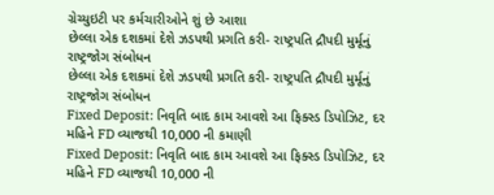ગ્રેચ્યુઇટી પર કર્મચારીઓને શું છે આશા
છેલ્લા એક દશકમાં દેશે ઝડપથી પ્રગતિ કરી- રાષ્ટ્રપતિ દ્રૌપદી મુર્મૂનું રાષ્ટ્રજોગ સંબોધન
છેલ્લા એક દશકમાં દેશે ઝડપથી પ્રગતિ કરી- રાષ્ટ્રપતિ દ્રૌપદી મુર્મૂનું રાષ્ટ્રજોગ સંબોધન
Fixed Deposit: નિવૃતિ બાદ કામ આવશે આ ફિક્સ્ડ ડિપોઝિટ, દર મહિને FD વ્યાજથી 10,000 ની કમાણી
Fixed Deposit: નિવૃતિ બાદ કામ આવશે આ ફિક્સ્ડ ડિપોઝિટ, દર મહિને FD વ્યાજથી 10,000 ની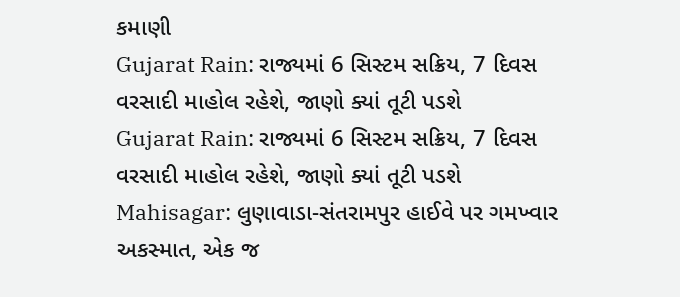કમાણી
Gujarat Rain: રાજ્યમાં 6 સિસ્ટમ સક્રિય, 7 દિવસ વરસાદી માહોલ રહેશે, જાણો ક્યાં તૂટી પડશે
Gujarat Rain: રાજ્યમાં 6 સિસ્ટમ સક્રિય, 7 દિવસ વરસાદી માહોલ રહેશે, જાણો ક્યાં તૂટી પડશે
Mahisagar: લુણાવાડા-સંતરામપુર હાઈવે પર ગમખ્વાર અકસ્માત, એક જ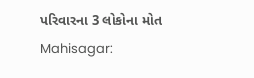પરિવારના 3 લોકોના મોત
Mahisagar: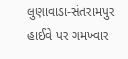લુણાવાડા-સંતરામપુર હાઈવે પર ગમખ્વાર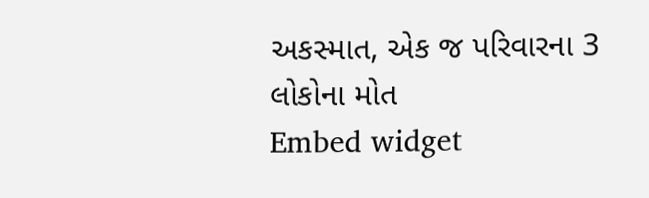અકસ્માત, એક જ પરિવારના 3 લોકોના મોત
Embed widget